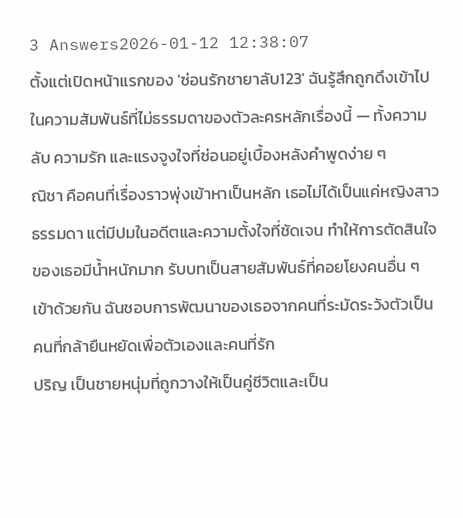3 Answers2026-01-12 12:38:07
ตั้งแต่เปิดหน้าแรกของ 'ซ่อนรักชายาลับ123' ฉันรู้สึกถูกดึงเข้าไปในความสัมพันธ์ที่ไม่ธรรมดาของตัวละครหลักเรื่องนี้ — ทั้งความลับ ความรัก และแรงจูงใจที่ซ่อนอยู่เบื้องหลังคำพูดง่าย ๆ
ณิชา คือคนที่เรื่องราวพุ่งเข้าหาเป็นหลัก เธอไม่ได้เป็นแค่หญิงสาวธรรมดา แต่มีปมในอดีตและความตั้งใจที่ชัดเจน ทำให้การตัดสินใจของเธอมีน้ำหนักมาก รับบทเป็นสายสัมพันธ์ที่คอยโยงคนอื่น ๆ เข้าด้วยกัน ฉันชอบการพัฒนาของเธอจากคนที่ระมัดระวังตัวเป็นคนที่กล้ายืนหยัดเพื่อตัวเองและคนที่รัก
ปริญ เป็นชายหนุ่มที่ถูกวางให้เป็นคู่ชีวิตและเป็น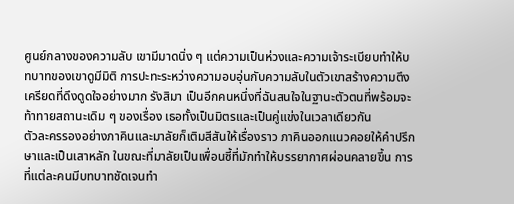ศูนย์กลางของความลับ เขามีมาดนิ่ง ๆ แต่ความเป็นห่วงและความเจ้าระเบียบทำให้บทบาทของเขาดูมีมิติ การปะทะระหว่างความอบอุ่นกับความลับในตัวเขาสร้างความตึงเครียดที่ดึงดูดใจอย่างมาก รังสิมา เป็นอีกคนหนึ่งที่ฉันสนใจในฐานะตัวตนที่พร้อมจะท้าทายสถานะเดิม ๆ ของเรื่อง เธอทั้งเป็นมิตรและเป็นคู่แข่งในเวลาเดียวกัน
ตัวละครรองอย่างภาคินและมาลัยก็เติมสีสันให้เรื่องราว ภาคินออกแนวคอยให้คำปรึกษาและเป็นเสาหลัก ในขณะที่มาลัยเป็นเพื่อนซี้ที่มักทำให้บรรยากาศผ่อนคลายขึ้น การที่แต่ละคนมีบทบาทชัดเจนทำ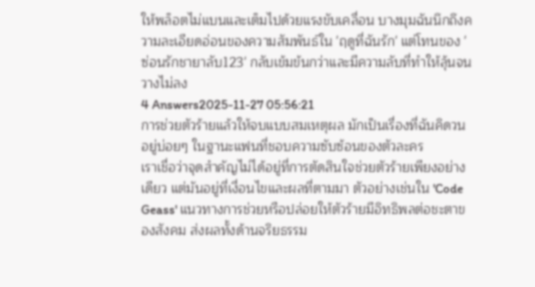ให้พล็อตไม่แบนและเต็มไปด้วยแรงขับเคลื่อน บางมุมฉันนึกถึงความละเอียดอ่อนของความสัมพันธ์ใน 'ฤดูที่ฉันรัก' แต่โทนของ 'ซ่อนรักชายาลับ123' กลับเข้มข้นกว่าและมีความลับที่ทำให้ลุ้นจนวางไม่ลง
4 Answers2025-11-27 05:56:21
การช่วยตัวร้ายแล้วให้จบแบบสมเหตุผล มักเป็นเรื่องที่ฉันคิดวนอยู่บ่อยๆ ในฐานะแฟนที่ชอบความซับซ้อนของตัวละคร
เราเชื่อว่าจุดสำคัญไม่ได้อยู่ที่การตัดสินใจช่วยตัวร้ายเพียงอย่างเดียว แต่มันอยู่ที่เงื่อนไขและผลที่ตามมา ตัวอย่างเช่นใน 'Code Geass' แนวทางการช่วยหรือปล่อยให้ตัวร้ายมีอิทธิพลต่อชะตาของสังคม ส่งผลทั้งด้านจริยธรรม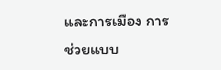และการเมือง การช่วยแบบ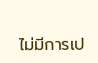ไม่มีการเป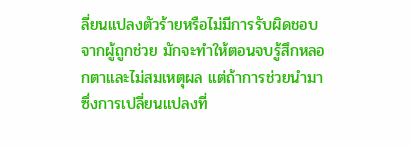ลี่ยนแปลงตัวร้ายหรือไม่มีการรับผิดชอบจากผู้ถูกช่วย มักจะทำให้ตอนจบรู้สึกหลอกตาและไม่สมเหตุผล แต่ถ้าการช่วยนำมาซึ่งการเปลี่ยนแปลงที่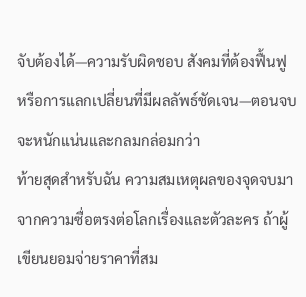จับต้องได้—ความรับผิดชอบ สังคมที่ต้องฟื้นฟู หรือการแลกเปลี่ยนที่มีผลลัพธ์ชัดเจน—ตอนจบจะหนักแน่นและกลมกล่อมกว่า
ท้ายสุดสำหรับฉัน ความสมเหตุผลของจุดจบมาจากความซื่อตรงต่อโลกเรื่องและตัวละคร ถ้าผู้เขียนยอมจ่ายราคาที่สม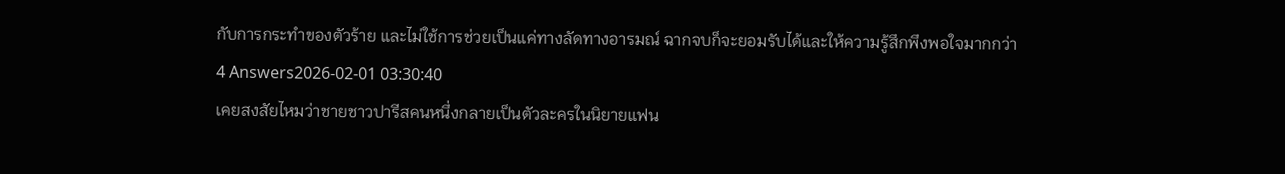กับการกระทำของตัวร้าย และไม่ใช้การช่วยเป็นแค่ทางลัดทางอารมณ์ ฉากจบก็จะยอมรับได้และให้ความรู้สึกพึงพอใจมากกว่า
4 Answers2026-02-01 03:30:40
เคยสงสัยไหมว่าชายชาวปารีสคนหนึ่งกลายเป็นตัวละครในนิยายแฟน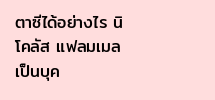ตาซีได้อย่างไร นิโคลัส แฟลมเมลเป็นบุค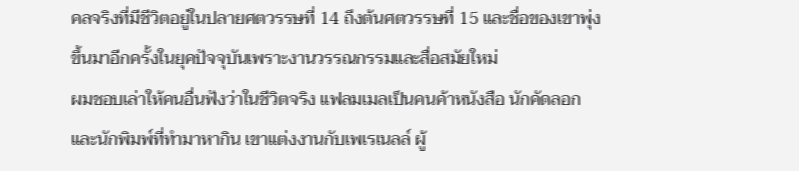คลจริงที่มีชีวิตอยู่ในปลายศตวรรษที่ 14 ถึงต้นศตวรรษที่ 15 และชื่อของเขาพุ่งขึ้นมาอีกครั้งในยุคปัจจุบันเพราะงานวรรณกรรมและสื่อสมัยใหม่
ผมชอบเล่าให้คนอื่นฟังว่าในชีวิตจริง แฟลมเมลเป็นคนค้าหนังสือ นักคัดลอก และนักพิมพ์ที่ทำมาหากิน เขาแต่งงานกับเพเรเนลล์ ผู้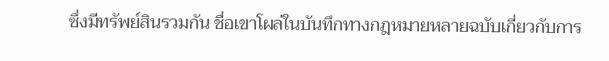ซึ่งมีทรัพย์สินรวมกัน ชื่อเขาโผล่ในบันทึกทางกฎหมายหลายฉบับเกี่ยวกับการ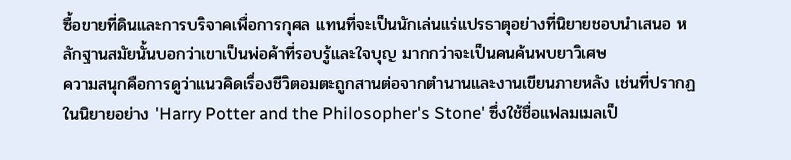ซื้อขายที่ดินและการบริจาคเพื่อการกุศล แทนที่จะเป็นนักเล่นแร่แปรธาตุอย่างที่นิยายชอบนำเสนอ หลักฐานสมัยนั้นบอกว่าเขาเป็นพ่อค้าที่รอบรู้และใจบุญ มากกว่าจะเป็นคนค้นพบยาวิเศษ
ความสนุกคือการดูว่าแนวคิดเรื่องชีวิตอมตะถูกสานต่อจากตำนานและงานเขียนภายหลัง เช่นที่ปรากฏในนิยายอย่าง 'Harry Potter and the Philosopher's Stone' ซึ่งใช้ชื่อแฟลมเมลเป็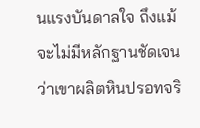นแรงบันดาลใจ ถึงแม้จะไม่มีหลักฐานชัดเจนว่าเขาผลิตหินปรอทจริ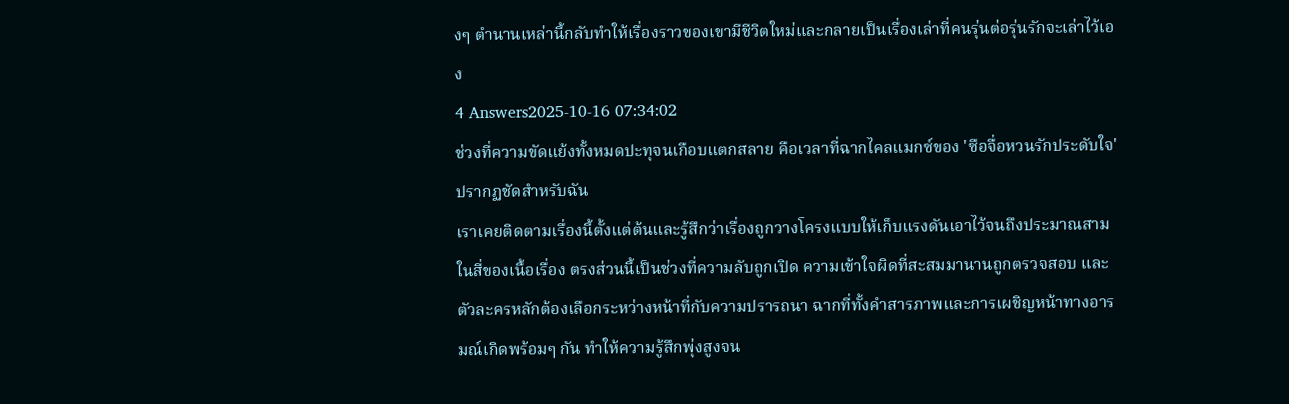งๆ ตำนานเหล่านี้กลับทำให้เรื่องราวของเขามีชีวิตใหม่และกลายเป็นเรื่องเล่าที่คนรุ่นต่อรุ่นรักจะเล่าไว้เอง
4 Answers2025-10-16 07:34:02
ช่วงที่ความขัดแย้งทั้งหมดปะทุจนเกือบแตกสลาย คือเวลาที่ฉากไคลแมกซ์ของ 'ซือจื่อหวนรักประดับใจ' ปรากฏชัดสำหรับฉัน
เราเคยติดตามเรื่องนี้ตั้งแต่ต้นและรู้สึกว่าเรื่องถูกวางโครงแบบให้เก็บแรงดันเอาไว้จนถึงประมาณสามในสี่ของเนื้อเรื่อง ตรงส่วนนี้เป็นช่วงที่ความลับถูกเปิด ความเข้าใจผิดที่สะสมมานานถูกตรวจสอบ และตัวละครหลักต้องเลือกระหว่างหน้าที่กับความปรารถนา ฉากที่ทั้งคำสารภาพและการเผชิญหน้าทางอารมณ์เกิดพร้อมๆ กัน ทำให้ความรู้สึกพุ่งสูงจน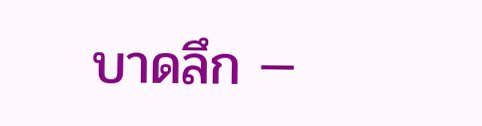บาดลึก —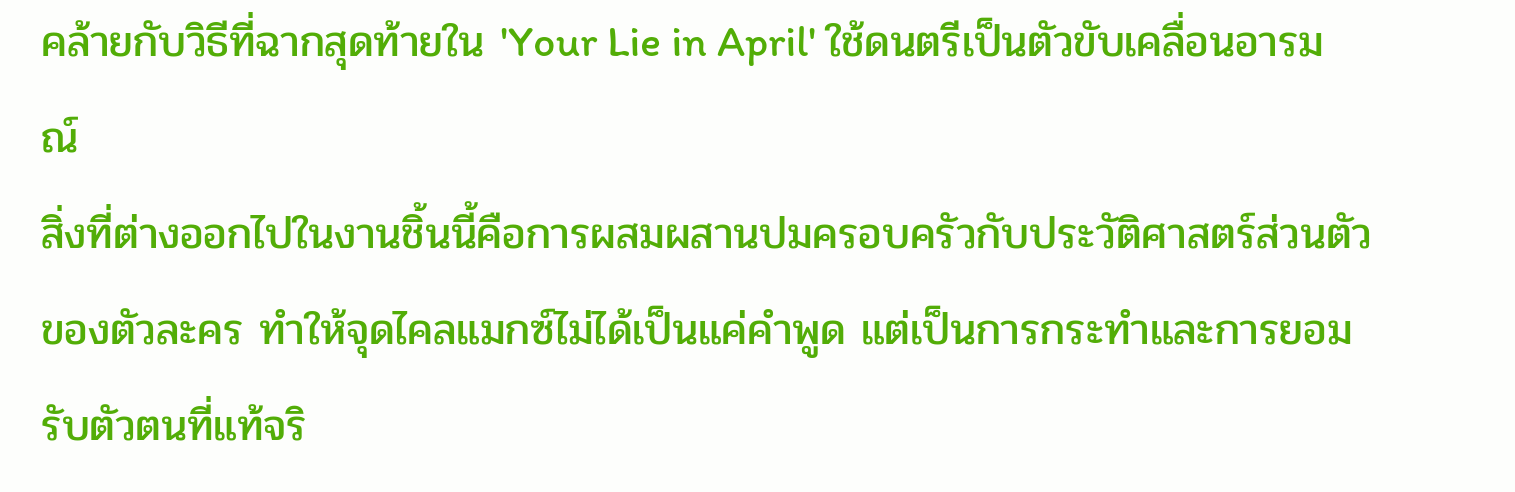คล้ายกับวิธีที่ฉากสุดท้ายใน 'Your Lie in April' ใช้ดนตรีเป็นตัวขับเคลื่อนอารมณ์
สิ่งที่ต่างออกไปในงานชิ้นนี้คือการผสมผสานปมครอบครัวกับประวัติศาสตร์ส่วนตัวของตัวละคร ทำให้จุดไคลแมกซ์ไม่ได้เป็นแค่คำพูด แต่เป็นการกระทำและการยอมรับตัวตนที่แท้จริ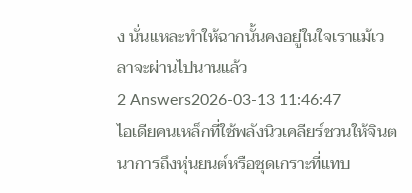ง นั่นแหละทำให้ฉากนั้นคงอยู่ในใจเราแม้เวลาจะผ่านไปนานแล้ว
2 Answers2026-03-13 11:46:47
ไอเดียคนเหล็กที่ใช้พลังนิวเคลียร์ชวนให้จินตนาการถึงหุ่นยนต์หรือชุดเกราะที่แทบ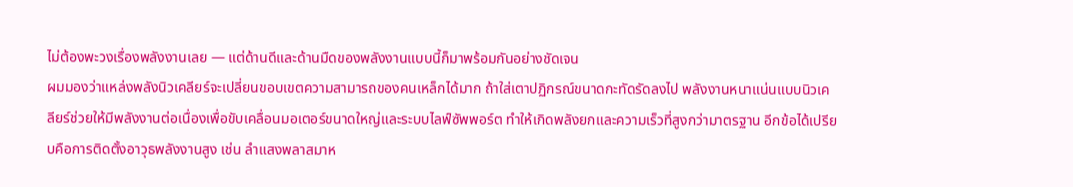ไม่ต้องพะวงเรื่องพลังงานเลย — แต่ด้านดีและด้านมืดของพลังงานแบบนี้ก็มาพร้อมกันอย่างชัดเจน
ผมมองว่าแหล่งพลังนิวเคลียร์จะเปลี่ยนขอบเขตความสามารถของคนเหล็กได้มาก ถ้าใส่เตาปฏิกรณ์ขนาดกะทัดรัดลงไป พลังงานหนาแน่นแบบนิวเคลียร์ช่วยให้มีพลังงานต่อเนื่องเพื่อขับเคลื่อนมอเตอร์ขนาดใหญ่และระบบไลฟ์ซัพพอร์ต ทำให้เกิดพลังยกและความเร็วที่สูงกว่ามาตรฐาน อีกข้อได้เปรียบคือการติดตั้งอาวุธพลังงานสูง เช่น ลำแสงพลาสมาห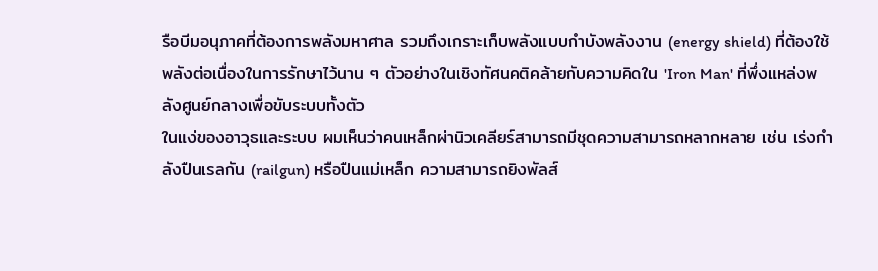รือบีมอนุภาคที่ต้องการพลังมหาศาล รวมถึงเกราะเก็บพลังแบบกำบังพลังงาน (energy shield) ที่ต้องใช้พลังต่อเนื่องในการรักษาไว้นาน ๆ ตัวอย่างในเชิงทัศนคติคล้ายกับความคิดใน 'Iron Man' ที่พึ่งแหล่งพลังศูนย์กลางเพื่อขับระบบทั้งตัว
ในแง่ของอาวุธและระบบ ผมเห็นว่าคนเหล็กผ่านิวเคลียร์สามารถมีชุดความสามารถหลากหลาย เช่น เร่งกำลังปืนเรลกัน (railgun) หรือปืนแม่เหล็ก ความสามารถยิงพัลส์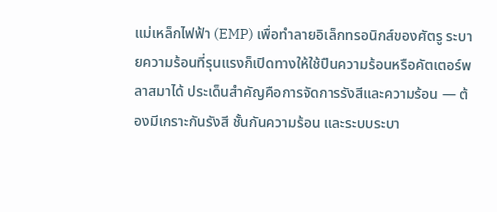แม่เหล็กไฟฟ้า (EMP) เพื่อทำลายอิเล็กทรอนิกส์ของศัตรู ระบายความร้อนที่รุนแรงก็เปิดทางให้ใช้ปืนความร้อนหรือคัตเตอร์พลาสมาได้ ประเด็นสำคัญคือการจัดการรังสีและความร้อน — ต้องมีเกราะกันรังสี ชั้นกันความร้อน และระบบระบา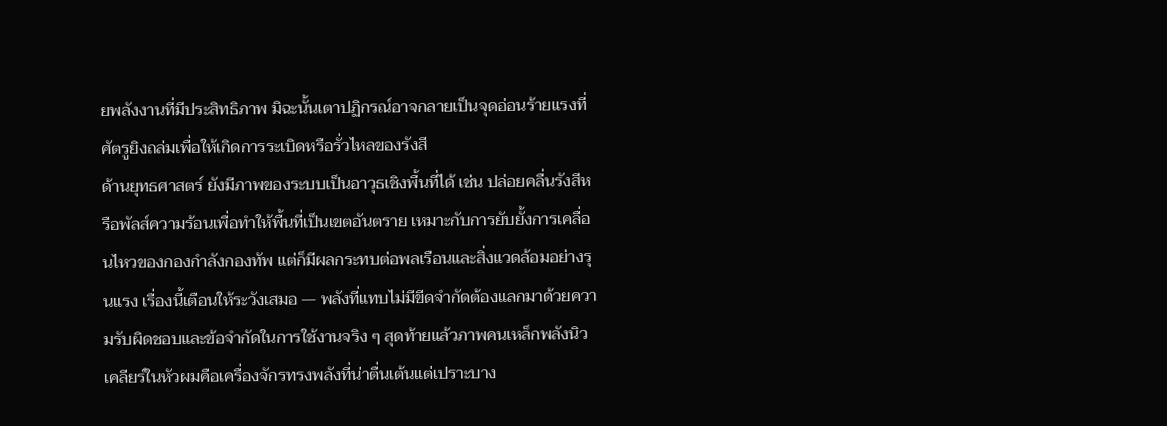ยพลังงานที่มีประสิทธิภาพ มิฉะนั้นเตาปฏิกรณ์อาจกลายเป็นจุดอ่อนร้ายแรงที่ศัตรูยิงถล่มเพื่อให้เกิดการระเบิดหรือรั่วไหลของรังสี
ด้านยุทธศาสตร์ ยังมีภาพของระบบเป็นอาวุธเชิงพื้นที่ได้ เช่น ปล่อยคลื่นรังสีหรือพัลส์ความร้อนเพื่อทำให้พื้นที่เป็นเขตอันตราย เหมาะกับการยับยั้งการเคลื่อนไหวของกองกำลังกองทัพ แต่ก็มีผลกระทบต่อพลเรือนและสิ่งแวดล้อมอย่างรุนแรง เรื่องนี้เตือนให้ระวังเสมอ — พลังที่แทบไม่มีขีดจำกัดต้องแลกมาด้วยความรับผิดชอบและข้อจำกัดในการใช้งานจริง ๆ สุดท้ายแล้วภาพคนเหล็กพลังนิวเคลียร์ในหัวผมคือเครื่องจักรทรงพลังที่น่าตื่นเต้นแต่เปราะบาง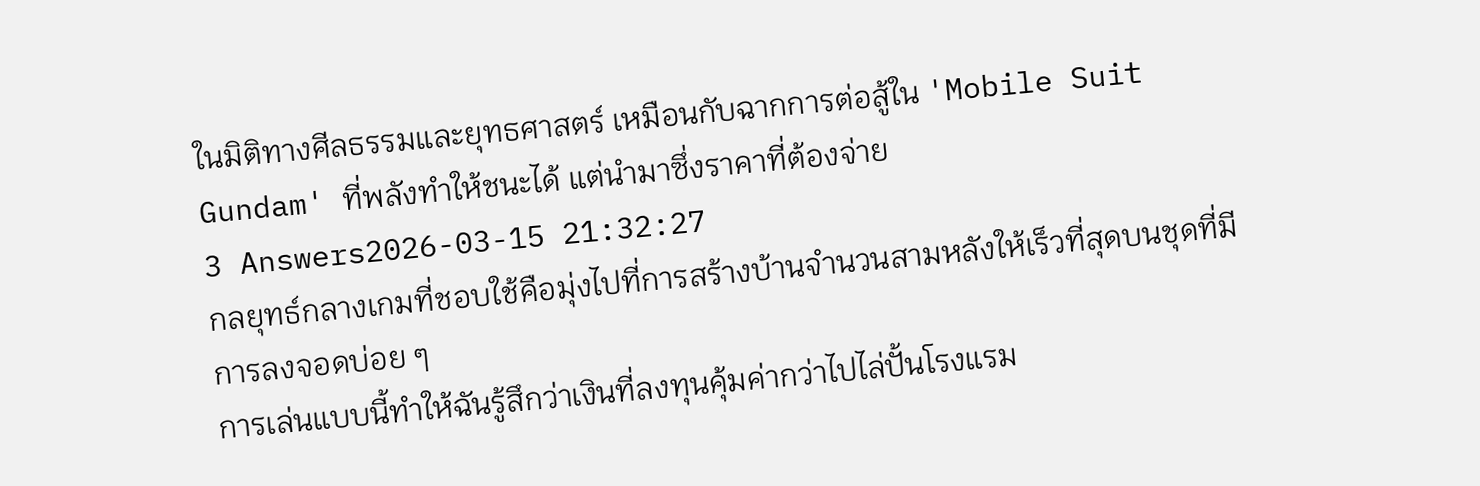ในมิติทางศีลธรรมและยุทธศาสตร์ เหมือนกับฉากการต่อสู้ใน 'Mobile Suit Gundam' ที่พลังทำให้ชนะได้ แต่นำมาซึ่งราคาที่ต้องจ่าย
3 Answers2026-03-15 21:32:27
กลยุทธ์กลางเกมที่ชอบใช้คือมุ่งไปที่การสร้างบ้านจำนวนสามหลังให้เร็วที่สุดบนชุดที่มีการลงจอดบ่อย ๆ
การเล่นแบบนี้ทำให้ฉันรู้สึกว่าเงินที่ลงทุนคุ้มค่ากว่าไปไล่ปั้นโรงแรม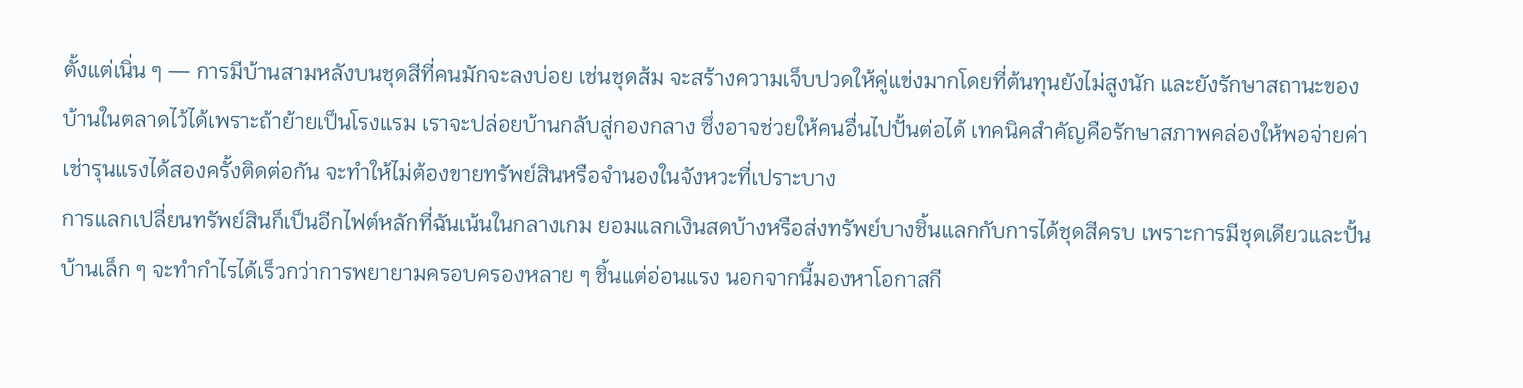ตั้งแต่เนิ่น ๆ — การมีบ้านสามหลังบนชุดสีที่คนมักจะลงบ่อย เช่นชุดส้ม จะสร้างความเจ็บปวดให้คู่แข่งมากโดยที่ต้นทุนยังไม่สูงนัก และยังรักษาสถานะของบ้านในตลาดไว้ได้เพราะถ้าย้ายเป็นโรงแรม เราจะปล่อยบ้านกลับสู่กองกลาง ซึ่งอาจช่วยให้คนอื่นไปปั้นต่อได้ เทคนิคสำคัญคือรักษาสภาพคล่องให้พอจ่ายค่าเช่ารุนแรงได้สองครั้งติดต่อกัน จะทำให้ไม่ต้องขายทรัพย์สินหรือจำนองในจังหวะที่เปราะบาง
การแลกเปลี่ยนทรัพย์สินก็เป็นอีกไฟต์หลักที่ฉันเน้นในกลางเกม ยอมแลกเงินสดบ้างหรือส่งทรัพย์บางชิ้นแลกกับการได้ชุดสีครบ เพราะการมีชุดเดียวและปั้นบ้านเล็ก ๆ จะทำกำไรได้เร็วกว่าการพยายามครอบครองหลาย ๆ ชิ้นแต่อ่อนแรง นอกจากนี้มองหาโอกาสกี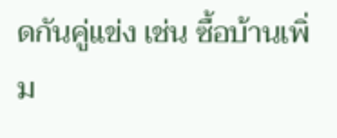ดกันคู่แข่ง เช่น ซื้อบ้านเพิ่ม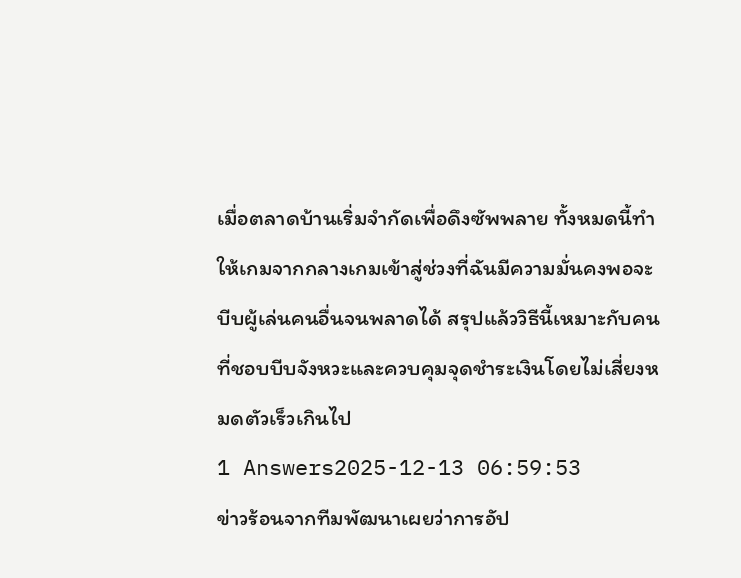เมื่อตลาดบ้านเริ่มจำกัดเพื่อดึงซัพพลาย ทั้งหมดนี้ทำให้เกมจากกลางเกมเข้าสู่ช่วงที่ฉันมีความมั่นคงพอจะบีบผู้เล่นคนอื่นจนพลาดได้ สรุปแล้ววิธีนี้เหมาะกับคนที่ชอบบีบจังหวะและควบคุมจุดชำระเงินโดยไม่เสี่ยงหมดตัวเร็วเกินไป
1 Answers2025-12-13 06:59:53
ข่าวร้อนจากทีมพัฒนาเผยว่าการอัป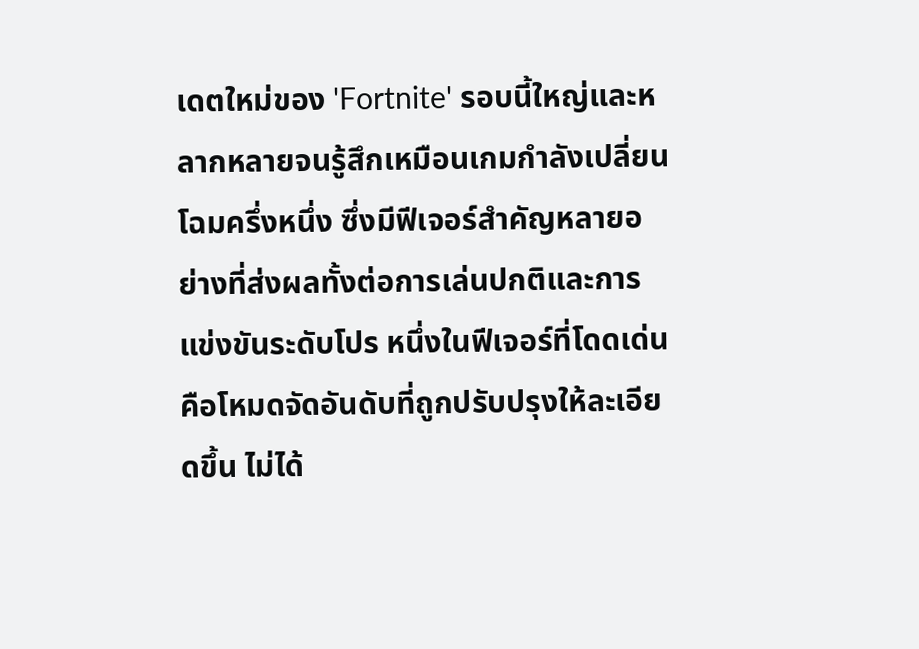เดตใหม่ของ 'Fortnite' รอบนี้ใหญ่และหลากหลายจนรู้สึกเหมือนเกมกำลังเปลี่ยนโฉมครึ่งหนึ่ง ซึ่งมีฟีเจอร์สำคัญหลายอย่างที่ส่งผลทั้งต่อการเล่นปกติและการแข่งขันระดับโปร หนึ่งในฟีเจอร์ที่โดดเด่นคือโหมดจัดอันดับที่ถูกปรับปรุงให้ละเอียดขึ้น ไม่ได้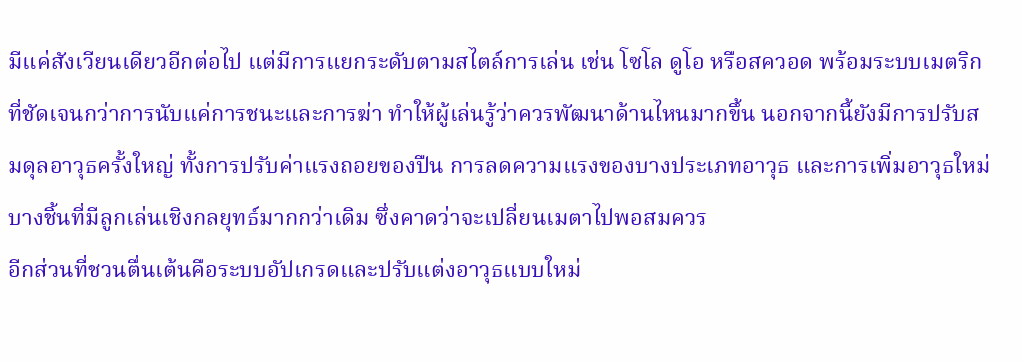มีแค่สังเวียนเดียวอีกต่อไป แต่มีการแยกระดับตามสไตล์การเล่น เช่น โซโล ดูโอ หรือสควอด พร้อมระบบเมตริกที่ชัดเจนกว่าการนับแค่การชนะและการฆ่า ทำให้ผู้เล่นรู้ว่าควรพัฒนาด้านไหนมากขึ้น นอกจากนี้ยังมีการปรับสมดุลอาวุธครั้งใหญ่ ทั้งการปรับค่าแรงถอยของปืน การลดความแรงของบางประเภทอาวุธ และการเพิ่มอาวุธใหม่บางชิ้นที่มีลูกเล่นเชิงกลยุทธ์มากกว่าเดิม ซึ่งคาดว่าจะเปลี่ยนเมตาไปพอสมควร
อีกส่วนที่ชวนตื่นเต้นคือระบบอัปเกรดและปรับแต่งอาวุธแบบใหม่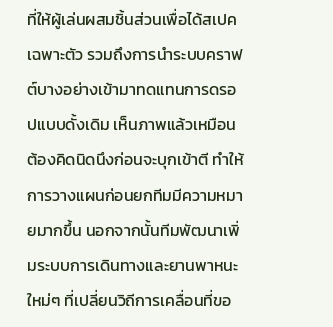ที่ให้ผู้เล่นผสมชิ้นส่วนเพื่อได้สเปคเฉพาะตัว รวมถึงการนำระบบคราฟต์บางอย่างเข้ามาทดแทนการดรอปแบบดั้งเดิม เห็นภาพแล้วเหมือนต้องคิดนิดนึงก่อนจะบุกเข้าตี ทำให้การวางแผนก่อนยกทีมมีความหมายมากขึ้น นอกจากนั้นทีมพัฒนาเพิ่มระบบการเดินทางและยานพาหนะใหม่ๆ ที่เปลี่ยนวิถีการเคลื่อนที่ขอ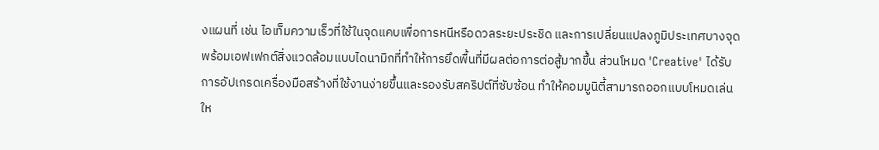งแผนที่ เช่น ไอเท็มความเร็วที่ใช้ในจุดแคบเพื่อการหนีหรือดวลระยะประชิด และการเปลี่ยนแปลงภูมิประเทศบางจุดพร้อมเอฟเฟกต์สิ่งแวดล้อมแบบไดนามิกที่ทำให้การยึดพื้นที่มีผลต่อการต่อสู้มากขึ้น ส่วนโหมด 'Creative' ได้รับการอัปเกรดเครื่องมือสร้างที่ใช้งานง่ายขึ้นและรองรับสคริปต์ที่ซับซ้อน ทำให้คอมมูนิตี้สามารถออกแบบโหมดเล่นให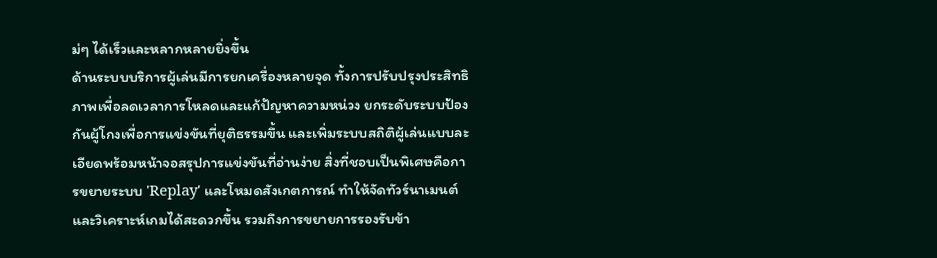ม่ๆ ได้เร็วและหลากหลายยิ่งขึ้น
ด้านระบบบริการผู้เล่นมีการยกเครื่องหลายจุด ทั้งการปรับปรุงประสิทธิภาพเพื่อลดเวลาการโหลดและแก้ปัญหาความหน่วง ยกระดับระบบป้องกันผู้โกงเพื่อการแข่งขันที่ยุติธรรมขึ้น และเพิ่มระบบสถิติผู้เล่นแบบละเอียดพร้อมหน้าจอสรุปการแข่งขันที่อ่านง่าย สิ่งที่ชอบเป็นพิเศษคือการขยายระบบ 'Replay' และโหมดสังเกตการณ์ ทำให้จัดทัวร์นาเมนต์และวิเคราะห์เกมได้สะดวกขึ้น รวมถึงการขยายการรองรับข้า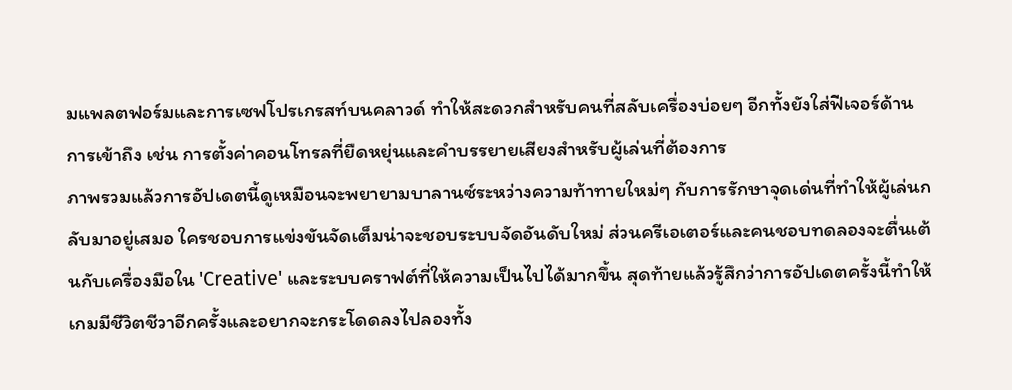มแพลตฟอร์มและการเซฟโปรเกรสท์บนคลาวด์ ทำให้สะดวกสำหรับคนที่สลับเครื่องบ่อยๆ อีกทั้งยังใส่ฟีเจอร์ด้านการเข้าถึง เช่น การตั้งค่าคอนโทรลที่ยืดหยุ่นและคำบรรยายเสียงสำหรับผู้เล่นที่ต้องการ
ภาพรวมแล้วการอัปเดตนี้ดูเหมือนจะพยายามบาลานซ์ระหว่างความท้าทายใหม่ๆ กับการรักษาจุดเด่นที่ทำให้ผู้เล่นกลับมาอยู่เสมอ ใครชอบการแข่งขันจัดเต็มน่าจะชอบระบบจัดอันดับใหม่ ส่วนครีเอเตอร์และคนชอบทดลองจะตื่นเต้นกับเครื่องมือใน 'Creative' และระบบคราฟต์ที่ให้ความเป็นไปได้มากขึ้น สุดท้ายแล้วรู้สึกว่าการอัปเดตครั้งนี้ทำให้เกมมีชีวิตชีวาอีกครั้งและอยากจะกระโดดลงไปลองทั้ง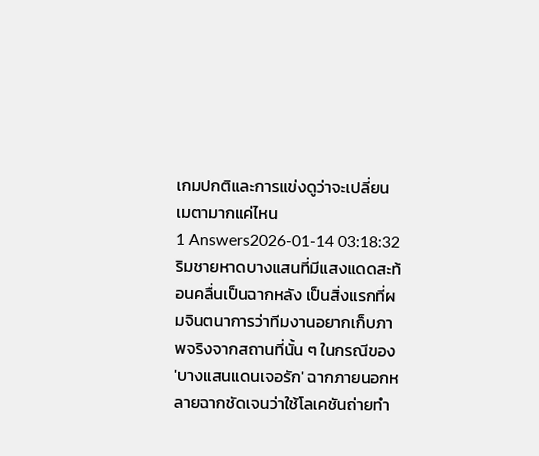เกมปกติและการแข่งดูว่าจะเปลี่ยนเมตามากแค่ไหน
1 Answers2026-01-14 03:18:32
ริมชายหาดบางแสนที่มีแสงแดดสะท้อนคลื่นเป็นฉากหลัง เป็นสิ่งแรกที่ผมจินตนาการว่าทีมงานอยากเก็บภาพจริงจากสถานที่นั้น ๆ ในกรณีของ 'บางแสนแดนเจอรัก' ฉากภายนอกหลายฉากชัดเจนว่าใช้โลเคชันถ่ายทำ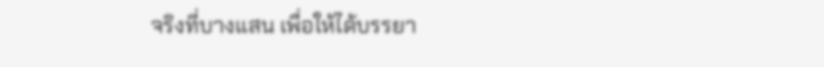จริงที่บางแสน เพื่อให้ได้บรรยา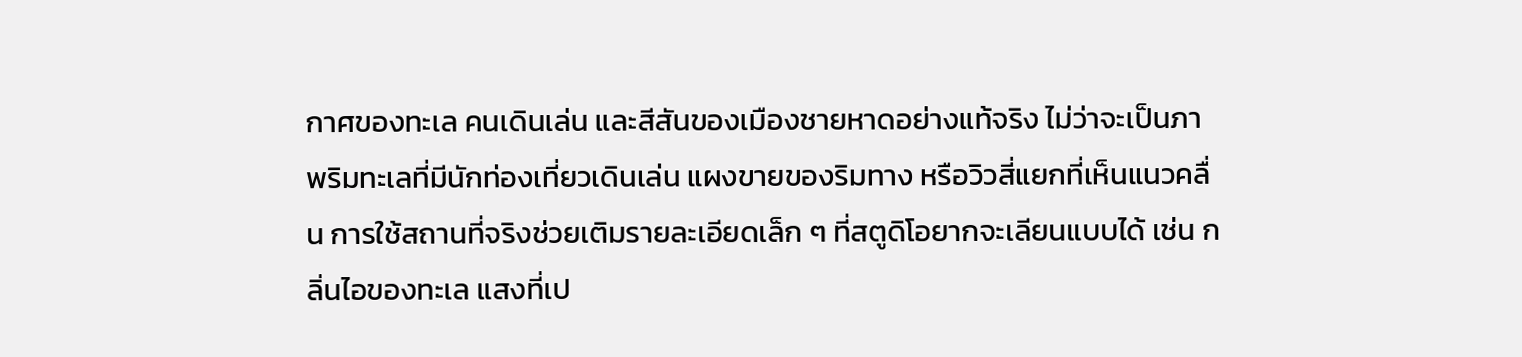กาศของทะเล คนเดินเล่น และสีสันของเมืองชายหาดอย่างแท้จริง ไม่ว่าจะเป็นภาพริมทะเลที่มีนักท่องเที่ยวเดินเล่น แผงขายของริมทาง หรือวิวสี่แยกที่เห็นแนวคลื่น การใช้สถานที่จริงช่วยเติมรายละเอียดเล็ก ๆ ที่สตูดิโอยากจะเลียนแบบได้ เช่น กลิ่นไอของทะเล แสงที่เป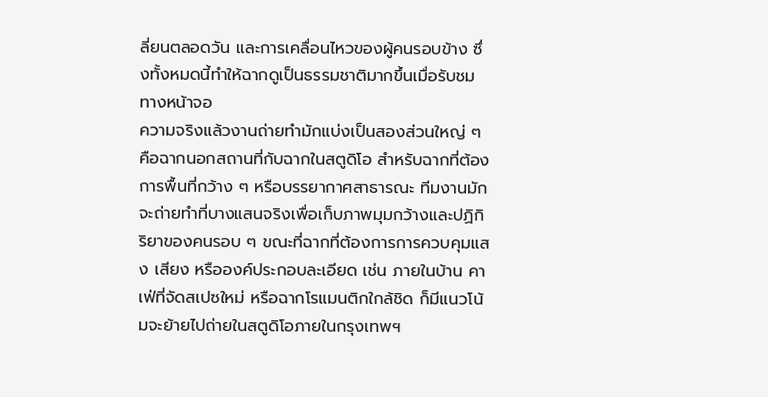ลี่ยนตลอดวัน และการเคลื่อนไหวของผู้คนรอบข้าง ซึ่งทั้งหมดนี้ทำให้ฉากดูเป็นธรรมชาติมากขึ้นเมื่อรับชมทางหน้าจอ
ความจริงแล้วงานถ่ายทำมักแบ่งเป็นสองส่วนใหญ่ ๆ คือฉากนอกสถานที่กับฉากในสตูดิโอ สำหรับฉากที่ต้องการพื้นที่กว้าง ๆ หรือบรรยากาศสาธารณะ ทีมงานมักจะถ่ายทำที่บางแสนจริงเพื่อเก็บภาพมุมกว้างและปฏิกิริยาของคนรอบ ๆ ขณะที่ฉากที่ต้องการการควบคุมแสง เสียง หรือองค์ประกอบละเอียด เช่น ภายในบ้าน คาเฟ่ที่จัดสเปซใหม่ หรือฉากโรแมนติกใกล้ชิด ก็มีแนวโน้มจะย้ายไปถ่ายในสตูดิโอภายในกรุงเทพฯ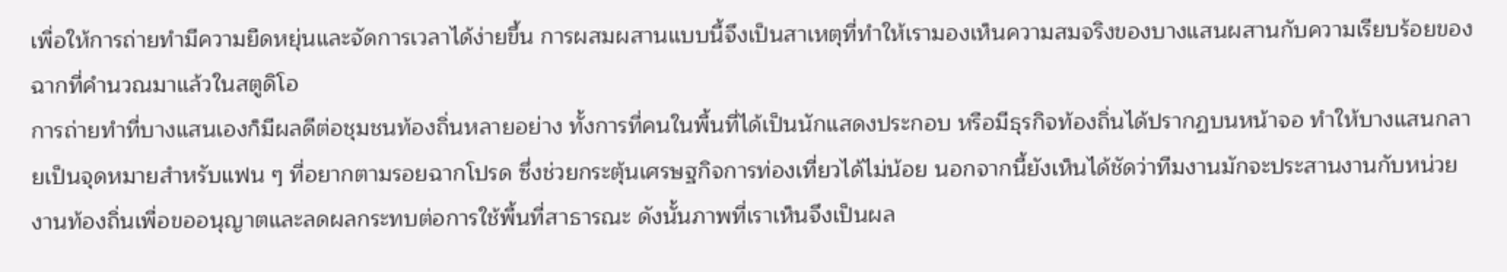เพื่อให้การถ่ายทำมีความยืดหยุ่นและจัดการเวลาได้ง่ายขึ้น การผสมผสานแบบนี้จึงเป็นสาเหตุที่ทำให้เรามองเห็นความสมจริงของบางแสนผสานกับความเรียบร้อยของฉากที่คำนวณมาแล้วในสตูดิโอ
การถ่ายทำที่บางแสนเองก็มีผลดีต่อชุมชนท้องถิ่นหลายอย่าง ทั้งการที่คนในพื้นที่ได้เป็นนักแสดงประกอบ หรือมีธุรกิจท้องถิ่นได้ปรากฏบนหน้าจอ ทำให้บางแสนกลายเป็นจุดหมายสำหรับแฟน ๆ ที่อยากตามรอยฉากโปรด ซึ่งช่วยกระตุ้นเศรษฐกิจการท่องเที่ยวได้ไม่น้อย นอกจากนี้ยังเห็นได้ชัดว่าทีมงานมักจะประสานงานกับหน่วยงานท้องถิ่นเพื่อขออนุญาตและลดผลกระทบต่อการใช้พื้นที่สาธารณะ ดังนั้นภาพที่เราเห็นจึงเป็นผล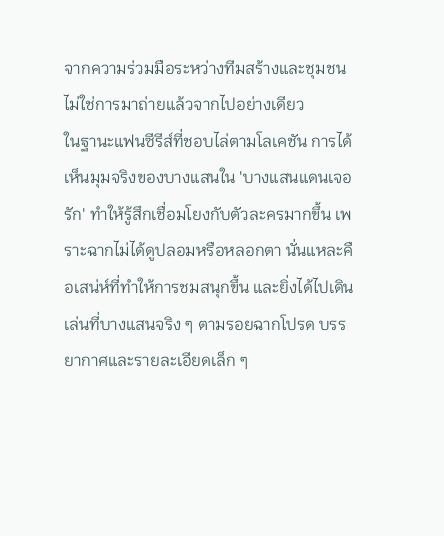จากความร่วมมือระหว่างทีมสร้างและชุมชน ไม่ใช่การมาถ่ายแล้วจากไปอย่างเดียว
ในฐานะแฟนซีรีส์ที่ชอบไล่ตามโลเคชัน การได้เห็นมุมจริงของบางแสนใน 'บางแสนแดนเจอรัก' ทำให้รู้สึกเชื่อมโยงกับตัวละครมากขึ้น เพราะฉากไม่ได้ดูปลอมหรือหลอกตา นั่นแหละคือเสน่ห์ที่ทำให้การชมสนุกขึ้น และยิ่งได้ไปเดินเล่นที่บางแสนจริง ๆ ตามรอยฉากโปรด บรรยากาศและรายละเอียดเล็ก ๆ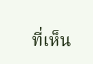ที่เห็น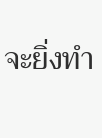จะยิ่งทำ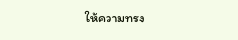ให้ความทรง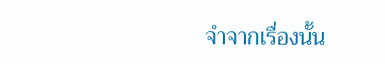จำจากเรื่องนั้น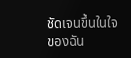ชัดเจนขึ้นในใจของฉัน